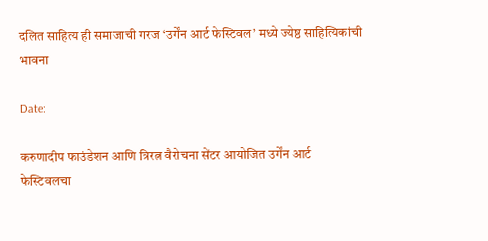दलित साहित्य ही समाजाची गरज ‘उर्गेंन आर्ट फेस्टिवल’ मध्ये ज्येष्ठ साहित्यिकांची भावना

Date:

करुणादीप फाउंडेशन आणि त्रिरत्न वैरोचना सेंटर आयोजित उर्गेंन आर्ट फेस्टिवलचा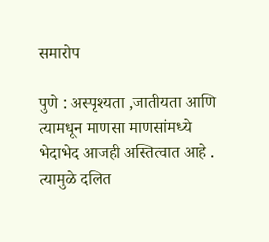समारोप

पुणे : अस्पृश्यता ,जातीयता आणि त्यामधून माणसा माणसांमध्ये भेदाभेद आजही अस्तित्वात आहे . त्यामुळे दलित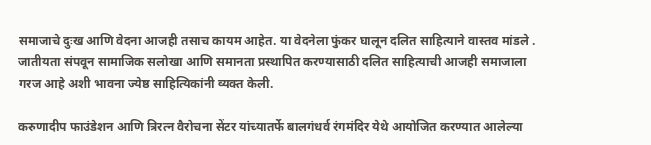समाजाचे दुःख आणि वेदना आजही तसाच कायम आहेत. या वेदनेला फुंकर घालून दलित साहित्याने वास्तव मांडले . जातीयता संपवून सामाजिक सलोखा आणि समानता प्रस्थापित करण्यासाठी दलित साहित्याची आजही समाजाला गरज आहे अशी भावना ज्येष्ठ साहित्यिकांनी व्यक्त केली.

करुणादीप फाउंडेशन आणि त्रिरत्न वैरोचना सेंटर यांच्यातर्फे बालगंधर्व रंगमंदिर येथे आयोजित करण्यात आलेल्या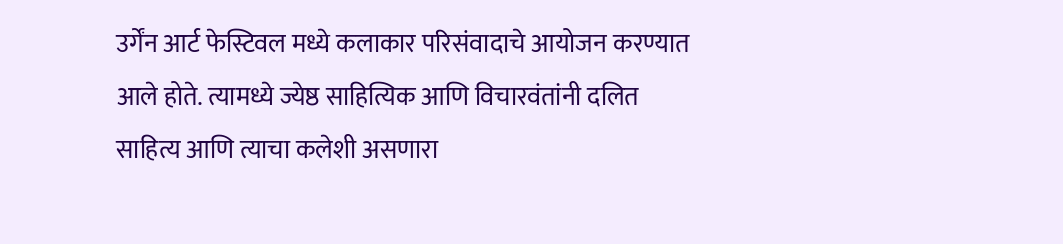उर्गेंन आर्ट फेस्टिवल मध्ये कलाकार परिसंवादाचे आयोजन करण्यात आले होते. त्यामध्ये ज्येष्ठ साहित्यिक आणि विचारवंतांनी दलित साहित्य आणि त्याचा कलेशी असणारा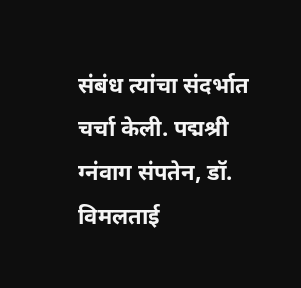संबंध त्यांचा संदर्भात चर्चा केली. पद्मश्री ग्नंवाग संपतेन, डॉ. विमलताई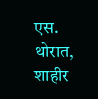एस. थोरात, शाहीर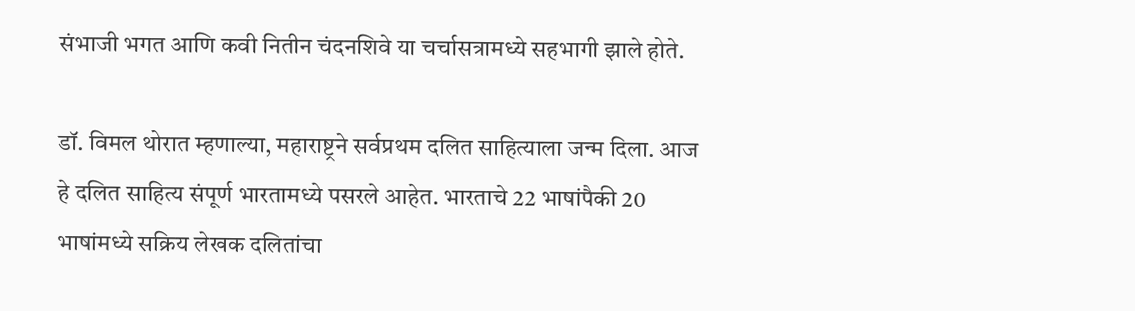संभाजी भगत आणि कवी नितीन चंदनशिवे या चर्चासत्रामध्ये सहभागी झाले होते.

डॉ. विमल थोरात म्हणाल्या, महाराष्ट्रने सर्वप्रथम दलित साहित्याला जन्म दिला. आज हे दलित साहित्य संपूर्ण भारतामध्ये पसरले आहेत. भारताचे 22 भाषांपैकी 20 भाषांमध्ये सक्रिय लेखक दलितांचा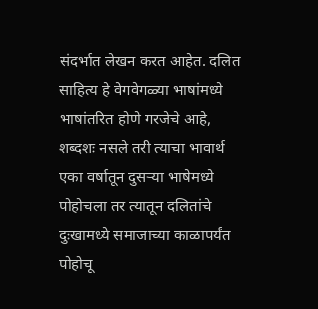संदर्भात लेखन करत आहेत. दलित साहित्य हे वेगवेगळ्या भाषांमध्ये भाषांतरित होणे गरजेचे आहे, शब्दशः नसले तरी त्याचा भावार्थ एका वर्षातून दुसऱ्या भाषेमध्ये पोहोचला तर त्यातून दलितांचे दुःखामध्ये समाजाच्या काळापर्यंत पोहोचू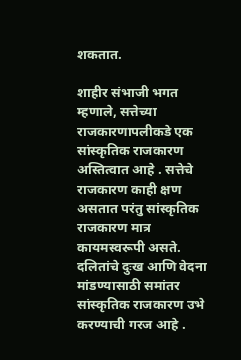शकतात.

शाहीर संभाजी भगत म्हणाले, सत्तेच्या राजकारणापलीकडे एक सांस्कृतिक राजकारण अस्तित्वात आहे . सत्तेचे राजकारण काही क्षण असतात परंतु सांस्कृतिक राजकारण मात्र कायमस्वरूपी असते. दलितांचे दुःख आणि वेदना मांडण्यासाठी समांतर सांस्कृतिक राजकारण उभे करण्याची गरज आहे .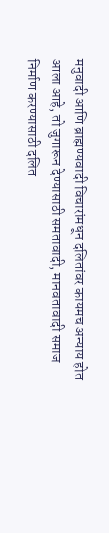मनुवादी आणि ब्राह्मण्यवादी विचारांमधून दलितांवर कायमच अन्याय होत आला आहे, तो जुगारून देण्यासाठी समतावादी, मानवतावादी समाज निर्माण करण्यासाठी दलित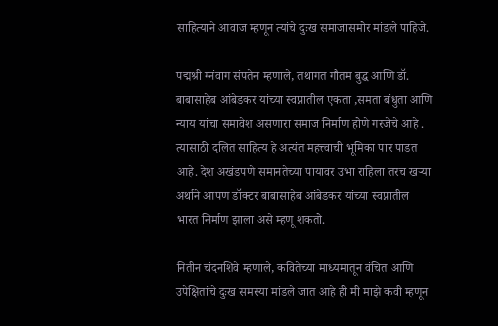साहित्याने आवाज म्हणून त्यांचे दुःख समाजासमोर मांडले पाहिजे.

पद्मश्री ग्नंवाग संपतेन म्हणाले, तथागत गौतम बुद्ध आणि डॉ. बाबासाहेब आंबेडकर यांच्या स्वप्नातील एकता ,समता बंधुता आणि न्याय यांचा समावेश असणारा समाज निर्माण होणे गरजेचे आहे . त्यासाठी दलित साहित्य हे अत्यंत महत्त्वाची भूमिका पार पाडत आहे. देश अखंडपणे समानतेच्या पायावर उभा राहिला तरच खऱ्या अर्थाने आपण डॉक्टर बाबासाहेब आंबेडकर यांच्या स्वप्नातील भारत निर्माण झाला असे म्हणू शकतो.

नितीन चंदनशिवे म्हणाले, कवितेच्या माध्यमातून वंचित आणि उपेक्षितांचे दुःख समस्या मांडले जात आहे ही मी माझे कवी म्हणून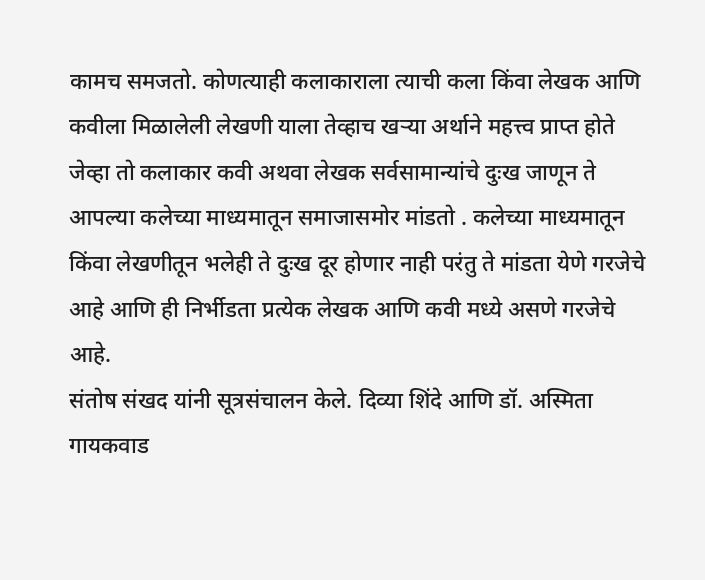कामच समजतो. कोणत्याही कलाकाराला त्याची कला किंवा लेखक आणि कवीला मिळालेली लेखणी याला तेव्हाच खऱ्या अर्थाने महत्त्व प्राप्त होते जेव्हा तो कलाकार कवी अथवा लेखक सर्वसामान्यांचे दुःख जाणून ते आपल्या कलेच्या माध्यमातून समाजासमोर मांडतो . कलेच्या माध्यमातून किंवा लेखणीतून भलेही ते दुःख दूर होणार नाही परंतु ते मांडता येणे गरजेचे आहे आणि ही निर्भीडता प्रत्येक लेखक आणि कवी मध्ये असणे गरजेचे आहे.
संतोष संखद यांनी सूत्रसंचालन केले. दिव्या शिंदे आणि डॉ. अस्मिता गायकवाड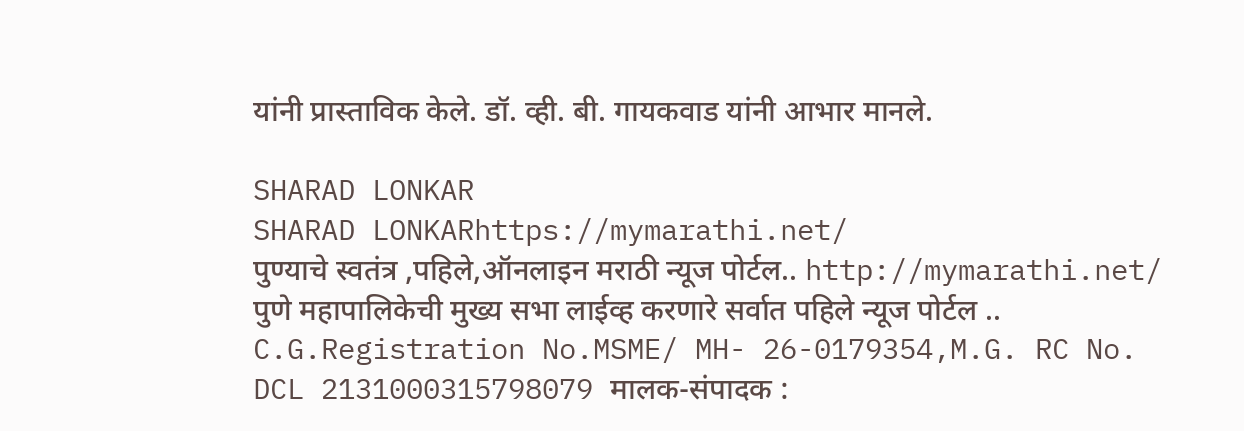यांनी प्रास्ताविक केले. डॉ. व्ही. बी. गायकवाड यांनी आभार मानले.

SHARAD LONKAR
SHARAD LONKARhttps://mymarathi.net/
पुण्याचे स्वतंत्र ,पहिले,ऑनलाइन मराठी न्यूज पोर्टल.. http://mymarathi.net/ पुणे महापालिकेची मुख्य सभा लाईव्ह करणारे सर्वात पहिले न्यूज पोर्टल .. C.G.Registration No.MSME/ MH- 26-0179354,M.G. RC No. DCL 2131000315798079 मालक-संपादक :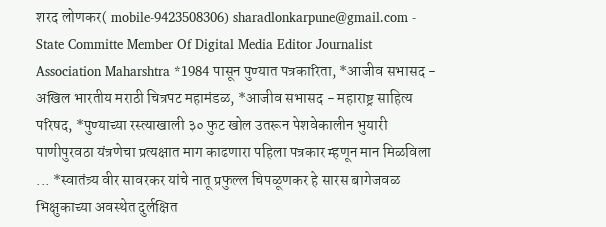शरद लोणकर( mobile-9423508306) sharadlonkarpune@gmail.com - State Committe Member Of Digital Media Editor Journalist Association Maharshtra *1984 पासून पुण्यात पत्रकारिता, *आजीव सभासद - अखिल भारतीय मराठी चित्रपट महामंडळ, *आजीव सभासद - महाराष्ट्र साहित्य परिषद, *पुण्याच्या रस्त्याखाली ३० फुट खोल उतरून पेशवेकालीन भुयारी पाणीपुरवठा यंत्रणेचा प्रत्यक्षात माग काढणारा पहिला पत्रकार म्हणून मान मिळविला ... *स्वातंत्र्य वीर सावरकर यांचे नातू प्रफुल्ल चिपळूणकर हे सारस बागेजवळ भिक्षुकाच्या अवस्थेत दुर्लक्षित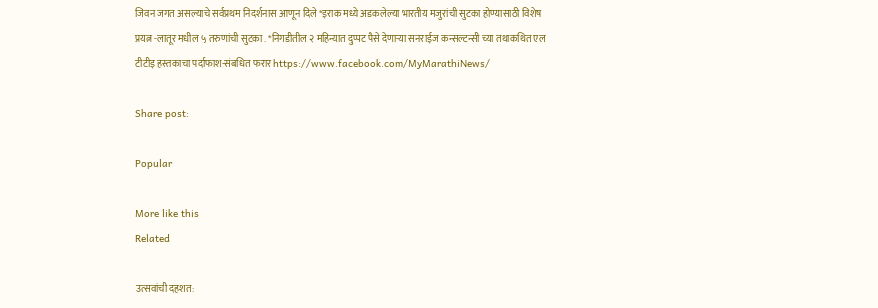जिवन जगत असल्याचे सर्वप्रथम निदर्शनास आणून दिले *इराक मध्ये अडकलेल्या भारतीय मजुरांची सुटका होण्यासाठी विशेष प्रयत्न -लातूर मधील ५ तरुणांची सुटका . *निगडीतील २ महिन्यात दुप्पट पैसे देणाऱ्या सनराईज कन्सल्टन्सी च्या तथाकथित एल टीटीइ हस्तकाचा पर्दाफाश-संबधित फरार https://www.facebook.com/MyMarathiNews/

Share post:

Popular

More like this
Related

उत्सवांची दहशत: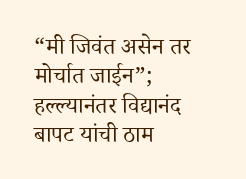“मी जिवंत असेन तर मोर्चात जाईन”; हल्ल्यानंतर विद्यानंद बापट यांची ठाम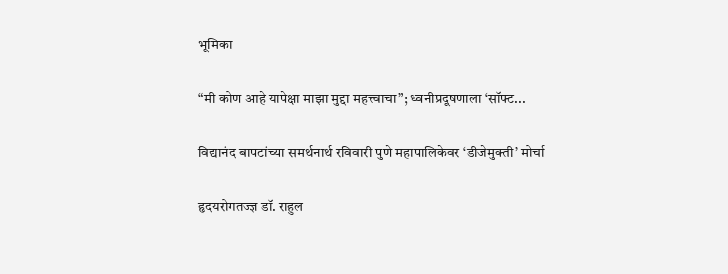भूमिका

“मी कोण आहे यापेक्षा माझा मुद्दा महत्त्वाचा”; ध्वनीप्रदूषणाला ‘सॉफ्ट...

विद्यानंद बापटांच्या समर्थनार्थ रविवारी पुणे महापालिकेवर ‘डीजेमुक्ती’ मोर्चा

हृदयरोगतज्ज्ञ डॉ. राहुल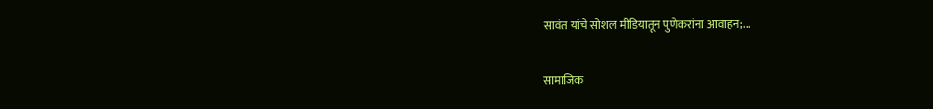सावंत यांचे सोशल मीडियातून पुणेकरांना आवाहन;...

सामाजिक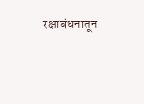रक्षाबंधनातून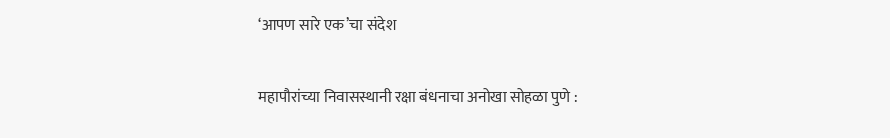‘आपण सारे एक’चा संदेश

महापौरांच्या निवासस्थानी रक्षा बंधनाचा अनोखा सोहळा पुणे :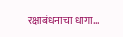रक्षाबंधनाचा धागा...